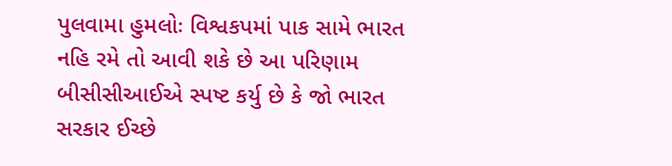પુલવામા હુમલોઃ વિશ્વકપમાં પાક સામે ભારત નહિ રમે તો આવી શકે છે આ પરિણામ
બીસીસીઆઈએ સ્પષ્ટ કર્યુ છે કે જો ભારત સરકાર ઈચ્છે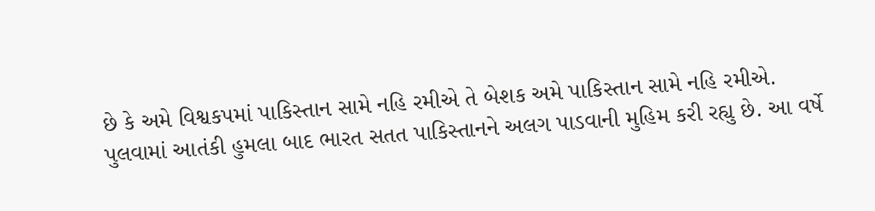છે કે અમે વિશ્વકપમાં પાકિસ્તાન સામે નહિ રમીએ તે બેશક અમે પાકિસ્તાન સામે નહિ રમીએ.
પુલવામાં આતંકી હુમલા બાદ ભારત સતત પાકિસ્તાનને અલગ પાડવાની મુહિમ કરી રહ્યુ છે. આ વર્ષે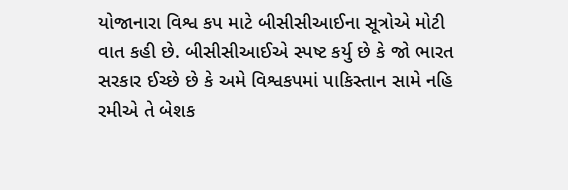યોજાનારા વિશ્વ કપ માટે બીસીસીઆઈના સૂત્રોએ મોટી વાત કહી છે. બીસીસીઆઈએ સ્પષ્ટ કર્યુ છે કે જો ભારત સરકાર ઈચ્છે છે કે અમે વિશ્વકપમાં પાકિસ્તાન સામે નહિ રમીએ તે બેશક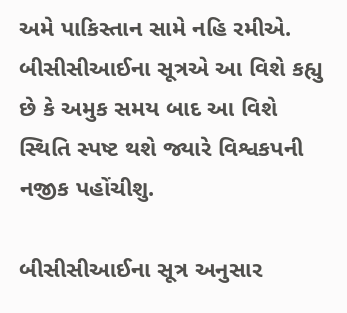અમે પાકિસ્તાન સામે નહિ રમીએ. બીસીસીઆઈના સૂત્રએ આ વિશે કહ્યુ છે કે અમુક સમય બાદ આ વિશે સ્થિતિ સ્પષ્ટ થશે જ્યારે વિશ્વકપની નજીક પહોંચીશુ.

બીસીસીઆઈના સૂત્ર અનુસાર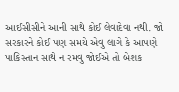આઈસીસીને આની સાથે કોઈ લેવાદેવા નથી. જો સરકારને કોઈ પણ સમયે એવુ લાગે કે આપણે પાકિસ્તાન સાથે ન રમવુ જોઈએ તો બેશક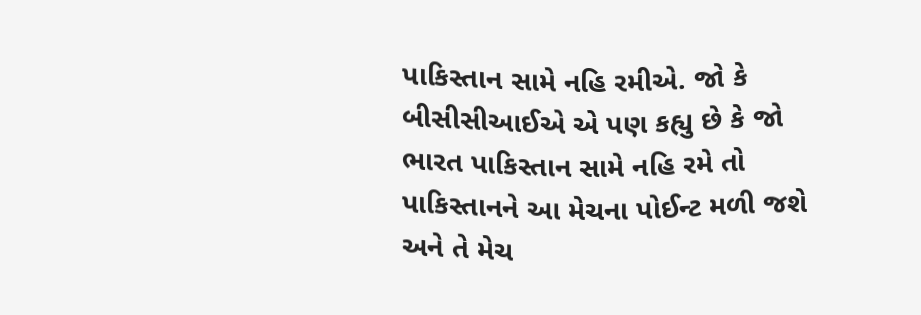પાકિસ્તાન સામે નહિ રમીએ. જો કે બીસીસીઆઈએ એ પણ કહ્યુ છે કે જો ભારત પાકિસ્તાન સામે નહિ રમે તો પાકિસ્તાનને આ મેચના પોઈન્ટ મળી જશે અને તે મેચ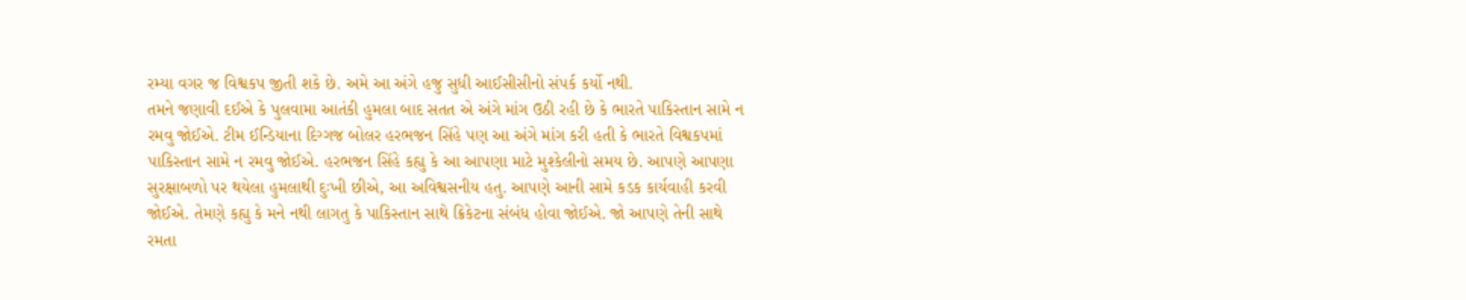રમ્યા વગર જ વિશ્વકપ જીતી શકે છે. અમે આ અંગે હજુ સુધી આઈસીસીનો સંપર્ક કર્યો નથી.
તમને જણાવી દઈએ કે પુલવામા આતંકી હુમલા બાદ સતત એ અંગે માંગ ઉઠી રહી છે કે ભારતે પાકિસ્તાન સામે ન રમવુ જોઈએ. ટીમ ઈન્ડિયાના દિગ્ગજ બોલર હરભજન સિંહે પણ આ અંગે માંગ કરી હતી કે ભારતે વિશ્વકપમાં પાકિસ્તાન સામે ન રમવુ જોઈએ. હરભજન સિંહે કહ્યુ કે આ આપણા માટે મુશ્કેલીનો સમય છે. આપણે આપણા સુરક્ષાબળો પર થયેલા હુમલાથી દુઃખી છીએ, આ અવિશ્વસનીય હતુ. આપણે આની સામે કડક કાર્યવાહી કરવી જોઈએ. તેમણે કહ્યુ કે મને નથી લાગતુ કે પાકિસ્તાન સાથે ક્રિકેટના સંબંધ હોવા જોઈએ. જો આપણે તેની સાથે રમતા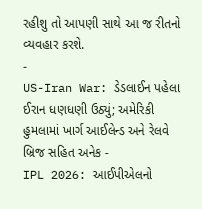રહીશુ તો આપણી સાથે આ જ રીતનો વ્યવહાર કરશે.
-
US-Iran War: ડેડલાઈન પહેલા ઈરાન ધણધણી ઉઠ્યું; અમેરિકી હુમલામાં ખાર્ગ આઈલેન્ડ અને રેલવે બ્રિજ સહિત અનેક -
IPL 2026: આઈપીએલનો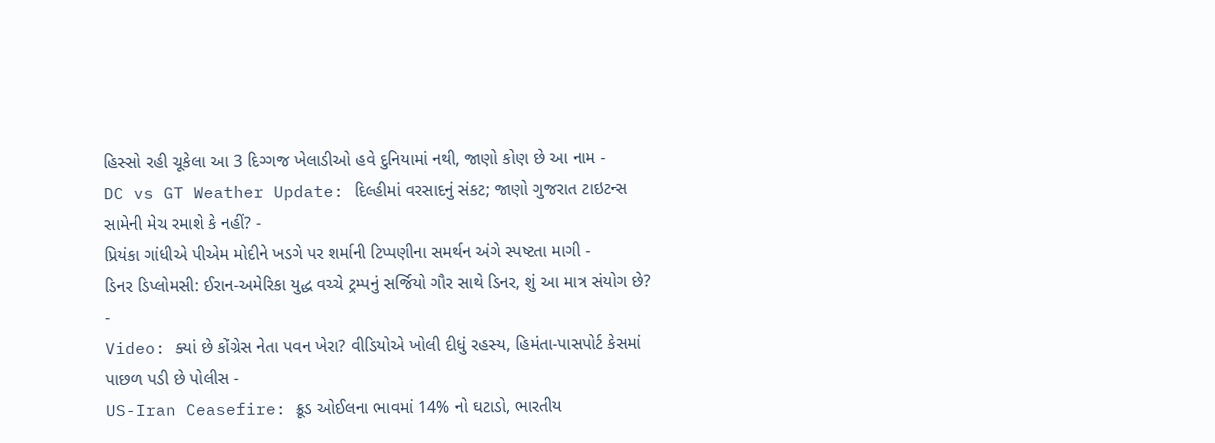હિસ્સો રહી ચૂકેલા આ 3 દિગ્ગજ ખેલાડીઓ હવે દુનિયામાં નથી, જાણો કોણ છે આ નામ -
DC vs GT Weather Update: દિલ્હીમાં વરસાદનું સંકટ; જાણો ગુજરાત ટાઇટન્સ સામેની મેચ રમાશે કે નહીં? -
પ્રિયંકા ગાંધીએ પીએમ મોદીને ખડગે પર શર્માની ટિપ્પણીના સમર્થન અંગે સ્પષ્ટતા માગી -
ડિનર ડિપ્લોમસી: ઈરાન-અમેરિકા યુદ્ધ વચ્ચે ટ્રમ્પનું સર્જિયો ગૌર સાથે ડિનર, શું આ માત્ર સંયોગ છે? -
Video: ક્યાં છે કોંગ્રેસ નેતા પવન ખેરા? વીડિયોએ ખોલી દીધું રહસ્ય, હિમંતા-પાસપોર્ટ કેસમાં પાછળ પડી છે પોલીસ -
US-Iran Ceasefire: ક્રૂડ ઓઈલના ભાવમાં 14% નો ઘટાડો, ભારતીય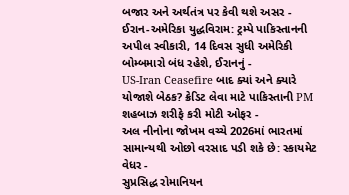બજાર અને અર્થતંત્ર પર કેવી થશે અસર -
ઈરાન-અમેરિકા યુદ્ધવિરામ: ટ્રમ્પે પાકિસ્તાનની અપીલ સ્વીકારી, 14 દિવસ સુધી અમેરિકી બોમ્બમારો બંધ રહેશે, ઈરાનનું -
US-Iran Ceasefire બાદ ક્યાં અને ક્યારે યોજાશે બેઠક? ક્રેડિટ લેવા માટે પાકિસ્તાની PM શહબાઝ શરીફે કરી મોટી ઓફર -
અલ નીનોના જોખમ વચ્ચે 2026માં ભારતમાં સામાન્યથી ઓછો વરસાદ પડી શકે છે: સ્કાયમેટ વેધર -
સુપ્રસિદ્ધ રોમાનિયન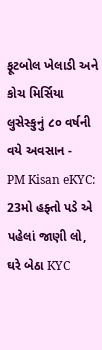ફૂટબોલ ખેલાડી અને કોચ મિર્સિયા લુસેસ્કુનું ૮૦ વર્ષની વયે અવસાન -
PM Kisan eKYC: 23મો હફ્તો પડે એ પહેલાં જાણી લો, ઘરે બેઠા KYC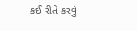કઈ રીતે કરવું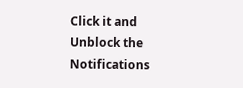Click it and Unblock the Notifications